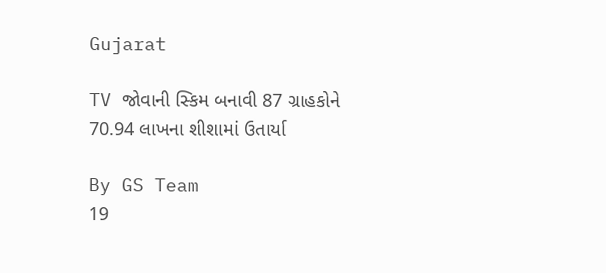Gujarat

TV જોવાની સ્કિમ બનાવી 87 ગ્રાહકોને 70.94 લાખના શીશામાં ઉતાર્યા

By GS Team
19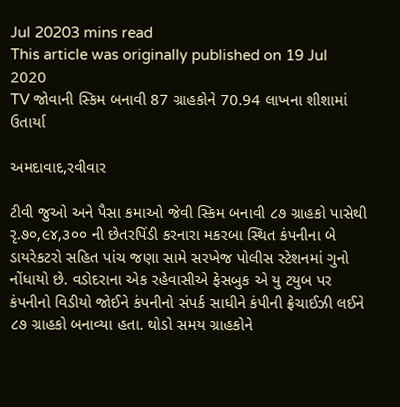Jul 20203 mins read
This article was originally published on 19 Jul 2020
TV જોવાની સ્કિમ બનાવી 87 ગ્રાહકોને 70.94 લાખના શીશામાં ઉતાર્યા

અમદાવાદ,રવીવાર

ટીવી જુઓ અને પૈસા કમાઓ જેવી સ્કિમ બનાવી ૮૭ ગ્રાહકો પાસેથી રૃ.૭૦,૯૪,૩૦૦ ની છેતરપિંડી કરનારા મકરબા સ્થિત કંપનીના બે ડાયરેકટરો સહિત પાંચ જણા સામે સરખેજ પોલીસ સ્ટેશનમાં ગુનો નોંધાયો છે. વડોદરાના એક રહેવાસીએ ફેસબુક એ યુ ટયુબ પર કંપનીનો વિડીયો જોઈને કંપનીનો સંપર્ક સાધીને કંપીની ફ્રેચાઈઝી લઈને ૮૭ ગ્રાહકો બનાવ્યા હતા. થોડો સમય ગ્રાહકોને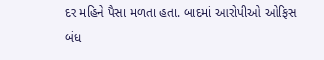દર મહિને પૈસા મળતા હતા. બાદમાં આરોપીઓ ઓફિસ બંધ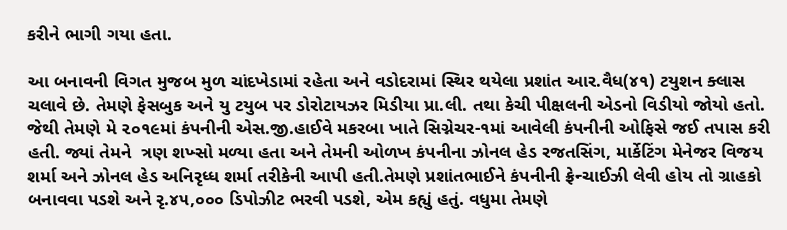કરીને ભાગી ગયા હતા.

આ બનાવની વિગત મુજબ મુળ ચાંદખેડામાં રહેતા અને વડોદરામાં સ્થિર થયેલા પ્રશાંત આર.વૈધ(૪૧) ટયુશન ક્લાસ ચલાવે છે. તેમણે ફેસબુક અને યુ ટયુબ પર ડોરોટાયઝર મિડીયા પ્રા.લી. તથા કેચી પીક્ષલની એડનો વિડીયો જોયો હતો. જેથી તેમણે મે ૨૦૧૯માં કંપનીની એસ.જી.હાઈવે મકરબા ખાતે સિગ્નેચર-૧માં આવેલી કંપનીની ઓફિસે જઈ તપાસ કરી હતી. જ્યાં તેમને  ત્રણ શખ્સો મળ્યા હતા અને તેમની ઓળખ કંપનીના ઝોનલ હેડ રજતસિંગ, માર્કેટિંગ મેનેજર વિજય શર્મા અને ઝોનલ હેડ અનિરૃધ્ધ શર્મા તરીકેની આપી હતી.તેમણે પ્રશાંતભાઈને કંપનીની ફ્રેન્ચાઈઝી લેવી હોય તો ગ્રાહકો બનાવવા પડશે અને રૃ.૪૫,૦૦૦ ડિપોઝીટ ભરવી પડશે, એમ કહ્યું હતું. વધુમા તેમણે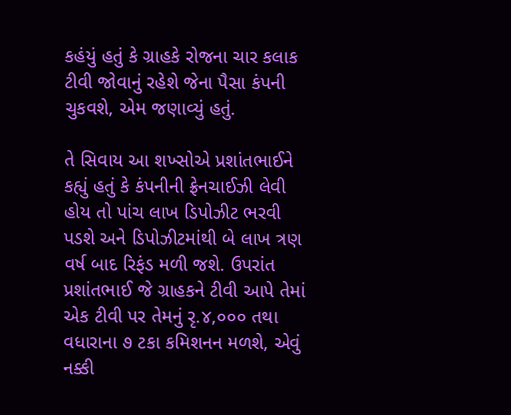કહંયું હતું કે ગ્રાહકે રોજના ચાર કલાક ટીવી જોવાનું રહેશે જેના પૈસા કંપની ચુકવશે, એમ જણાવ્યું હતું.

તે સિવાય આ શખ્સોએ પ્રશાંતભાઈને કહ્યું હતું કે કંપનીની ફ્રેનચાઈઝી લેવી હોય તો પાંચ લાખ ડિપોઝીટ ભરવી પડશે અને ડિપોઝીટમાંથી બે લાખ ત્રણ વર્ષ બાદ રિફંડ મળી જશે. ઉપરાંત પ્રશાંતભાઈ જે ગ્રાહકને ટીવી આપે તેમાં એક ટીવી પર તેમનું રૃ.૪,૦૦૦ તથા વધારાના ૭ ટકા કમિશનન મળશે, એવું નક્કી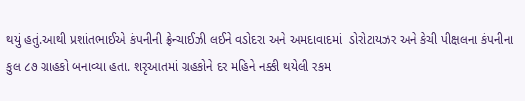થયું હતું.આથી પ્રશાંતભાઈએ કંપનીની ફ્રેન્ચાઈઝી લઈને વડોદરા અને અમદાવાદમાં  ડોરોટાયઝર અને કેચી પીક્ષલના કંપનીના  કુલ ૮૭ ગ્રાહકો બનાવ્યા હતા. શરૃઆતમાં ગ્રહકોને દર મહિને નક્કી થયેલી રકમ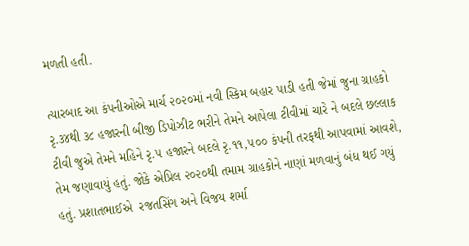મળતી હતી.

ત્યારબાદ આ કંપનીઓએ માર્ચ ૨૦૨૦માં નવી સ્કિમ બહાર પાડી હતી જેમાં જુના ગ્રાહકો રૃ.૩૪થી ૩૮ હજારની બીજી ડિપોઝીટ ભરીને તેમને આપેલા ટીવીમાં ચારે ને બદલે છલ્લાક ટીવી જુએ તેમને મહિને રૃ.૫ હજારને બદલે રૃ.૧૧,૫૦૦ કંપની તરફથી આપવામાં આવશે, તેમ જણાવાયું હતું. જોકે એપ્રિલ ૨૦૨૦થી તમામ ગ્રાહકોને નાણાં મળવાનું બંધ થઈ ગયું હતું. પ્રશાતભાઈએ  રજતસિંગ અને વિજય શર્મા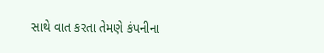સાથે વાત કરતા તેમણે કંપનીના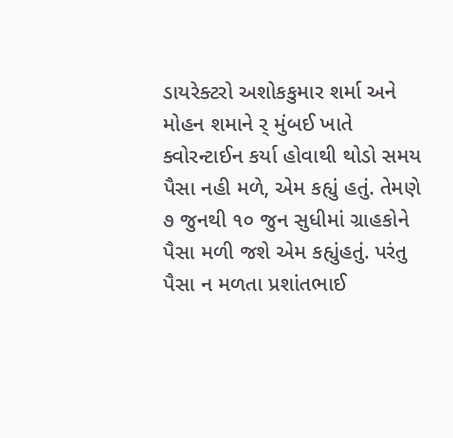ડાયરેક્ટરો અશોકકુમાર શર્મા અને મોહન શમાને ર્ મુંબઈ ખાતે ક્વોરન્ટાઈન કર્યા હોવાથી થોડો સમય પૈસા નહી મળે, એમ કહ્યું હતું. તેમણે ૭ જુનથી ૧૦ જુન સુધીમાં ગ્રાહકોને પૈસા મળી જશે એમ કહ્યુંહતું. પરંતુ પૈસા ન મળતા પ્રશાંતભાઈ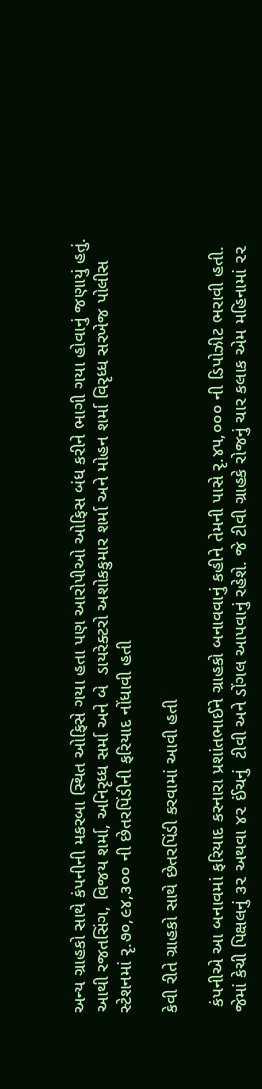અન્ય ગ્રાહકો સાથે કંપનીની મકરબા સ્થિત ઓફિસે ગયા હતા પણ આરોપીઓ ઓફિસ બંધ કરીને ભાગી ગયા હોવાનું જણાયું હતું. આથી રજતસિંગ, વિજય શર્મા, અનિરૃધ્ધ સર્મા અને બે  ડાયરેક્ટરો અશોકકુમાર શર્મા અને મોહન શર્મા વિરૃધ્ધ સરખેજ પોલીસ સ્ટેશનમાં રૃ.૭૦,૯૪,૩૦૦ ની છેતરપિંડીની ફરિયાદ નોંધાવી હતી

કેવી રીતે ગ્રાહકો સાથે છેતરપિંડી કરવામાં આવી હતી

 કંપનીએ આ બનાવમાં ફરિયાદ કરનારા પ્રશાંતભાઈને ગ્રાહકો બનાવવાનું કહીને તેમની પાસે રૃ.૪૫,૦૦૦ ની ડિપોઝીટ ભરાવી હતી. જેમાં કેચી પિક્ષલનું ૩૨ અથવા ૪૨ ઈંચનું  ટીવી અને ડોંગલ આપવાનું રહેશે. જે ટીવી ગ્રાહકે રોજનું ચાર કલાક એમ મહિનામાં ૨૨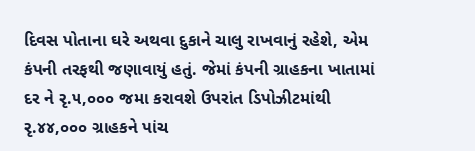દિવસ પોતાના ઘરે અથવા દુકાને ચાલુ રાખવાનું રહેશે, એમ કંપની તરફથી જણાવાયું હતું. જેમાં કંપની ગ્રાહકના ખાતામાં  દર ને રૃ.૫,૦૦૦ જમા કરાવશે ઉપરાંત ડિપોઝીટમાંથી રૃ.૪૪,૦૦૦ ગ્રાહકને પાંચ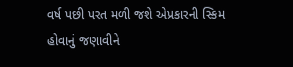વર્ષ પછી પરત મળી જશે એપ્રકારની સ્કિમ હોવાનું જણાવીને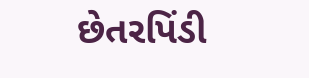છેતરપિંડી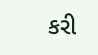કરી